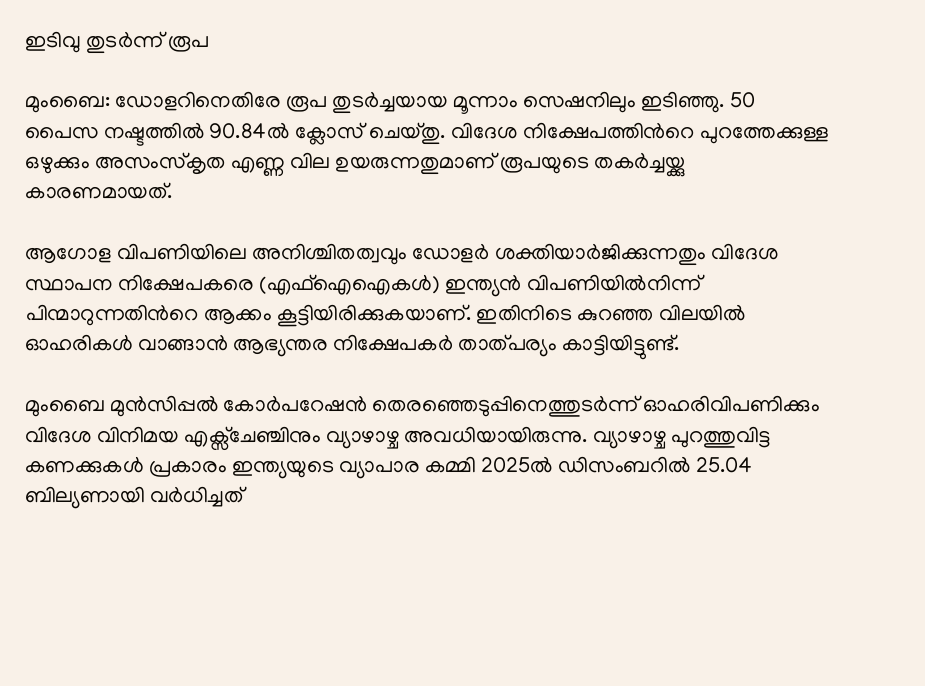ഇടിവു തുടർന്ന് രൂപ

മുംബൈ: ഡോളറിനെതിരേ രൂപ തുടർച്ചയായ മൂന്നാം സെഷനിലും ഇടിഞ്ഞു. 50 പൈസ നഷ്ടത്തിൽ 90.84ൽ ക്ലോസ് ചെയ്തു. വിദേശ നിക്ഷേപത്തിന്‍റെ പുറത്തേക്കുള്ള ഒഴുക്കും അസംസ്കൃത എണ്ണ വില ഉയരുന്നതുമാണ് രൂപയുടെ തകർച്ചയ്ക്കു കാരണമായത്.

ആഗോള വിപണിയിലെ അനിശ്ചിതത്വവും ഡോളർ ശക്തിയാർജിക്കുന്നതും വിദേശ സ്ഥാപന നിക്ഷേപകരെ (എഫ്ഐഐകൾ) ഇന്ത്യൻ വിപണിയിൽനിന്ന് പിന്മാറുന്നതിന്‍റെ ആക്കം കൂട്ടിയിരിക്കുകയാണ്. ഇതിനിടെ കുറഞ്ഞ വിലയിൽ ഓഹരികൾ വാങ്ങാൻ ആഭ്യന്തര നിക്ഷേപകർ താത്പര്യം കാട്ടിയിട്ടുണ്ട്.

മുംബൈ മുൻസിപ്പൽ കോർപറേഷൻ തെരഞ്ഞെടുപ്പിനെത്തുടർന്ന് ഓഹരിവിപണിക്കും വിദേശ വിനിമയ എക്സ്ചേഞ്ചിനും വ്യാഴാഴ്ച അവധിയായിരുന്നു. വ്യാഴാഴ്ച പുറത്തുവിട്ട കണക്കുകൾ പ്രകാരം ഇന്ത്യയുടെ വ്യാപാര കമ്മി 2025ൽ ഡിസംബറിൽ 25.04 ബില്യണായി വർധിച്ചത്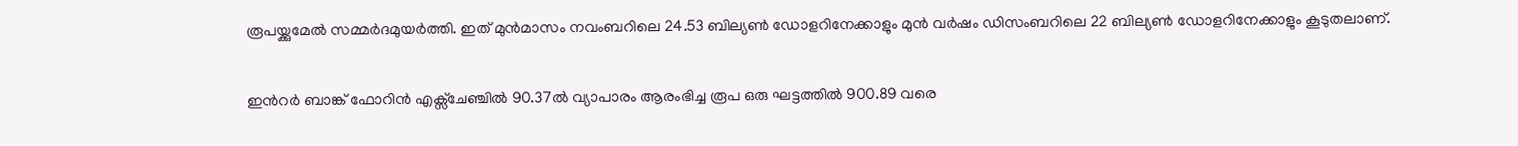രൂപയ്ക്കുമേൽ സമ്മർദമുയർത്തി. ഇത് മുൻമാസം നവംബറിലെ 24.53 ബില്യണ്‍ ഡോളറിനേക്കാളും മുൻ വർഷം ഡിസംബറിലെ 22 ബില്യണ്‍ ഡോളറിനേക്കാളും കൂടുതലാണ്.

ഇന്‍റർ ബാങ്ക് ഫോറിൻ എക്സ്ചേഞ്ചിൽ 90.37ൽ വ്യാപാരം ആരംഭിച്ച രൂപ ഒരു ഘട്ടത്തിൽ 900.89 വരെ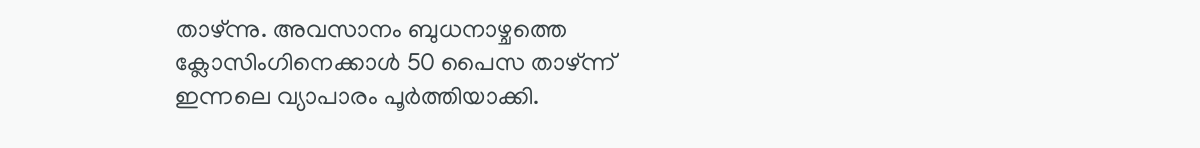താഴ്ന്നു. അവസാനം ബുധനാഴ്ചത്തെ ക്ലോസിംഗിനെക്കാൾ 50 പൈസ താഴ്ന്ന് ഇന്നലെ വ്യാപാരം പൂർത്തിയാക്കി.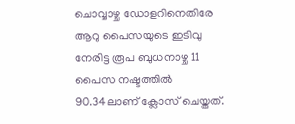ചൊവ്വാഴ്ച ഡോളറിനെതിരേ ആറു പൈസയുടെ ഇടിവു നേരിട്ട രൂപ ബുധനാഴ്ച 11 പൈസ നഷ്ടത്തിൽ 90.34ലാണ് ക്ലോസ് ചെയ്തത്.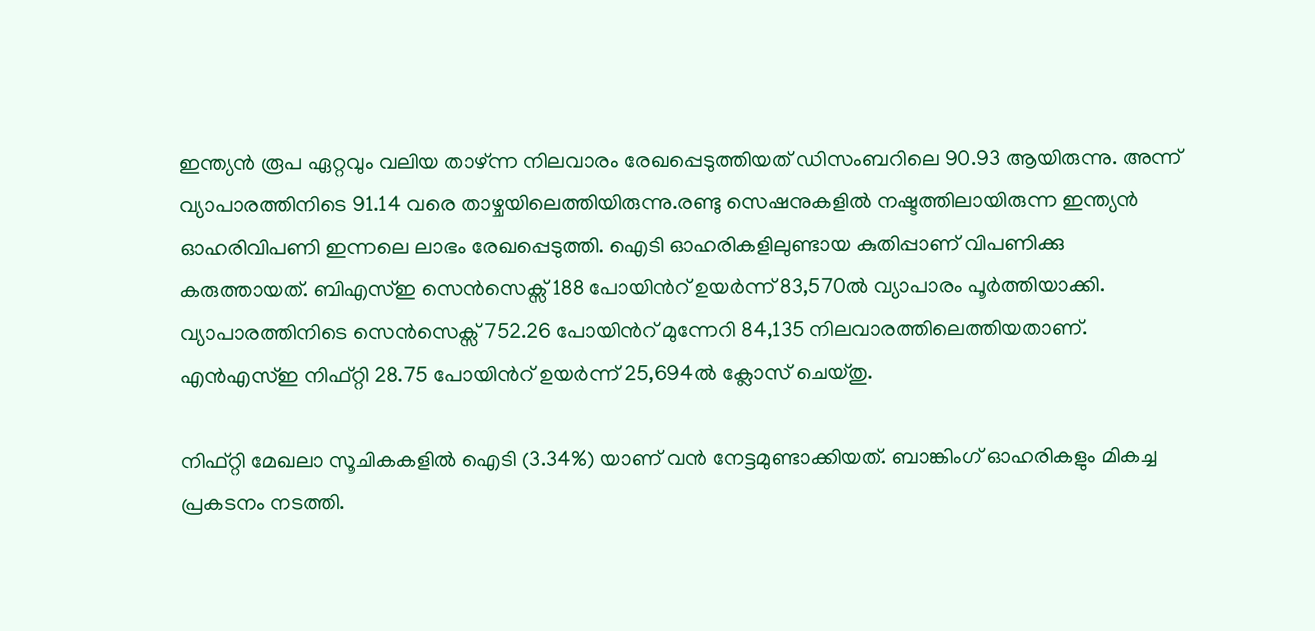ഇന്ത്യൻ രൂപ ഏറ്റവും വലിയ താഴ്ന്ന നിലവാരം രേഖപ്പെടുത്തിയത് ഡിസംബറിലെ 90.93 ആയിരുന്നു. അന്ന് വ്യാപാരത്തിനിടെ 91.14 വരെ താഴ്ചയിലെത്തിയിരുന്നു.രണ്ടു സെഷനുകളിൽ നഷ്ടത്തിലായിരുന്ന ഇന്ത്യൻ ഓഹരിവിപണി ഇന്നലെ ലാഭം രേഖപ്പെടുത്തി. ഐടി ഓഹരികളിലുണ്ടായ കുതിപ്പാണ് വിപണിക്കു കരുത്തായത്. ബിഎസ്ഇ സെൻസെക്സ് 188 പോയിന്‍റ് ഉയർന്ന് 83,570ൽ വ്യാപാരം പൂർത്തിയാക്കി. വ്യാപാരത്തിനിടെ സെൻസെക്സ് 752.26 പോയിന്‍റ് മുന്നേറി 84,135 നിലവാരത്തിലെത്തിയതാണ്. എൻഎസ്ഇ നിഫ്റ്റി 28.75 പോയിന്‍റ് ഉയർന്ന് 25,694ൽ ക്ലോസ് ചെയ്തു.

നിഫ്റ്റി മേഖലാ സൂചികകളിൽ ഐടി (3.34%) യാണ് വൻ നേട്ടമുണ്ടാക്കിയത്. ബാങ്കിംഗ് ഓഹരികളും മികച്ച പ്രകടനം നടത്തി.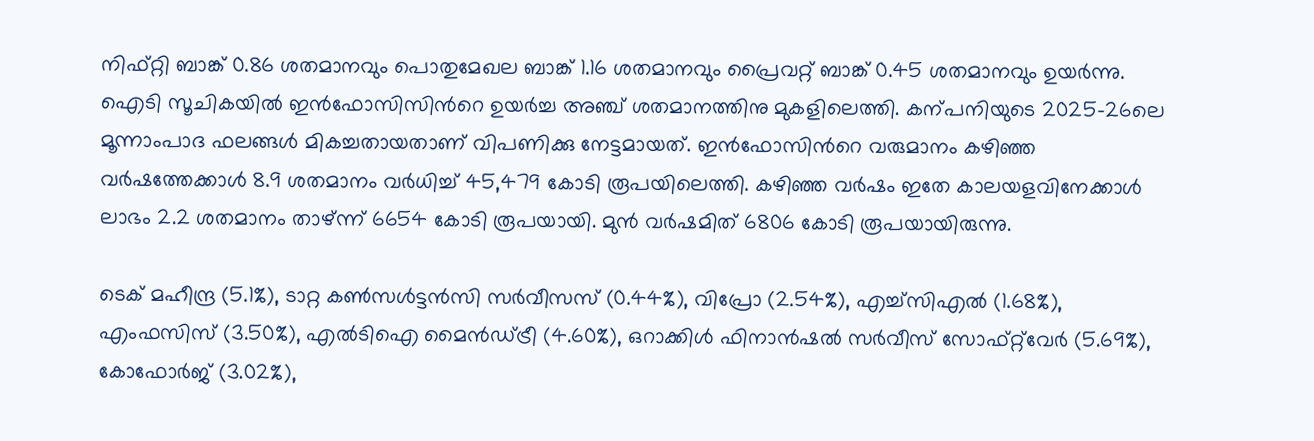നിഫ്റ്റി ബാങ്ക് 0.86 ശതമാനവും പൊതുമേഖല ബാങ്ക് 1.16 ശതമാനവും പ്രൈവറ്റ് ബാങ്ക് 0.45 ശതമാനവും ഉയർന്നു. ഐടി സൂചികയിൽ ഇൻഫോസിസിന്‍റെ ഉയർച്ച അഞ്ച് ശതമാനത്തിനു മുകളിലെത്തി. കന്പനിയുടെ 2025-26ലെ മൂന്നാംപാദ ഫലങ്ങൾ മികച്ചതായതാണ് വിപണിക്കു നേട്ടമായത്. ഇൻഫോസിന്‍റെ വരുമാനം കഴിഞ്ഞ വർഷത്തേക്കാൾ 8.9 ശതമാനം വർധിച്ച് 45,479 കോടി രൂപയിലെത്തി. കഴിഞ്ഞ വർഷം ഇതേ കാലയളവിനേക്കാൾ ലാഭം 2.2 ശതമാനം താഴ്ന്ന് 6654 കോടി രൂപയായി. മുൻ വർഷമിത് 6806 കോടി രൂപയായിരുന്നു.

ടെക് മഹീന്ദ്ര (5.1%), ടാറ്റ കണ്‍സൾട്ടൻസി സർവീസസ് (0.44%), വിപ്രോ (2.54%), എച്ച്സിഎൽ (1.68%), എംഫസിസ് (3.50%), എൽടിഐ മൈൻഡ്ട്രീ (4.60%), ഒറാക്കിൾ ഫിനാൻഷൽ സർവീസ് സോഫ്റ്റ്‌വേർ (5.69%), കോഫോർജ് (3.02%),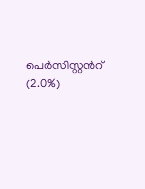പെർസിസ്റ്റന്‍റ് (2.0%)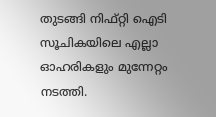തുടങ്ങി നിഫ്റ്റി ഐടി സൂചികയിലെ എല്ലാ ഓഹരികളും മുന്നേറ്റം നടത്തി.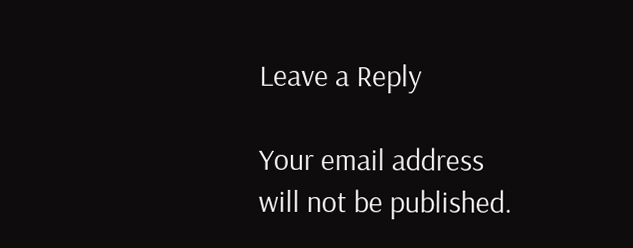Leave a Reply

Your email address will not be published.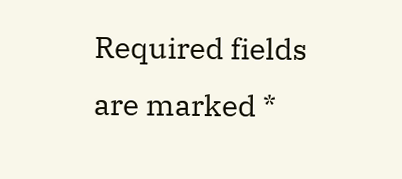Required fields are marked *